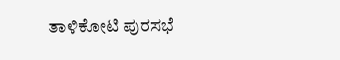ತಾಳಿಕೋಟಿ ಪುರಸಭೆ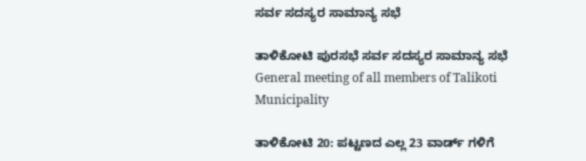ಸರ್ವ ಸದಸ್ಯರ ಸಾಮಾನ್ಯ ಸಭೆ

ತಾಳಿಕೋಟಿ ಪುರಸಭೆ ಸರ್ವ ಸದಸ್ಯರ ಸಾಮಾನ್ಯ ಸಭೆ  General meeting of all members of Talikoti Municipality

ತಾಳಿಕೋಟಿ 20: ಪಟ್ಟಣದ ಎಲ್ಲ 23 ವಾರ್ಡ್‌ ಗಳಿಗೆ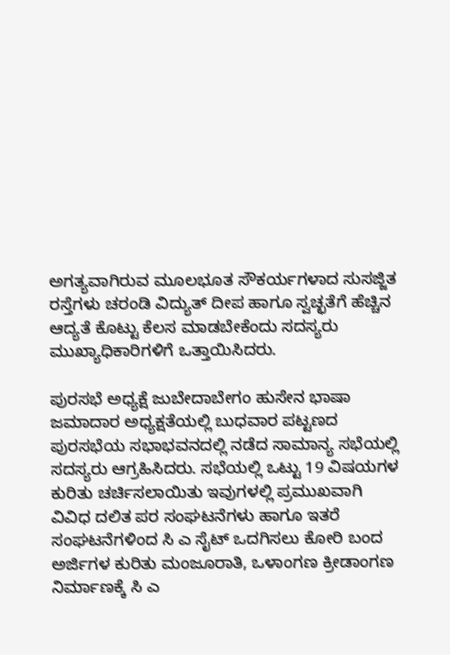ಅಗತ್ಯವಾಗಿರುವ ಮೂಲಭೂತ ಸೌಕರ್ಯಗಳಾದ ಸುಸಜ್ಜಿತ ರಸ್ತೆಗಳು ಚರಂಡಿ ವಿದ್ಯುತ್ ದೀಪ ಹಾಗೂ ಸ್ವಚ್ಛತೆಗೆ ಹೆಚ್ಚಿನ ಆದ್ಯತೆ ಕೊಟ್ಟು ಕೆಲಸ ಮಾಡಬೇಕೆಂದು ಸದಸ್ಯರು ಮುಖ್ಯಾಧಿಕಾರಿಗಳಿಗೆ ಒತ್ತಾಯಿಸಿದರು.

ಪುರಸಭೆ ಅಧ್ಯಕ್ಷೆ ಜುಬೇದಾಬೇಗಂ ಹುಸೇನ ಭಾಷಾ ಜಮಾದಾರ ಅಧ್ಯಕ್ಷತೆಯಲ್ಲಿ ಬುಧವಾರ ಪಟ್ಟಣದ ಪುರಸಭೆಯ ಸಭಾಭವನದಲ್ಲಿ ನಡೆದ ಸಾಮಾನ್ಯ ಸಭೆಯಲ್ಲಿ ಸದಸ್ಯರು ಆಗ್ರಹಿಸಿದರು. ಸಭೆಯಲ್ಲಿ ಒಟ್ಟು 19 ವಿಷಯಗಳ ಕುರಿತು ಚರ್ಚಿಸಲಾಯಿತು ಇವುಗಳಲ್ಲಿ ಪ್ರಮುಖವಾಗಿ ವಿವಿಧ ದಲಿತ ಪರ ಸಂಘಟನೆಗಳು ಹಾಗೂ ಇತರೆ ಸಂಘಟನೆಗಳಿಂದ ಸಿ ಎ ಸೈಟ್ ಒದಗಿಸಲು ಕೋರಿ ಬಂದ ಅರ್ಜಿಗಳ ಕುರಿತು ಮಂಜೂರಾತಿ, ಒಳಾಂಗಣ ಕ್ರೀಡಾಂಗಣ ನಿರ್ಮಾಣಕ್ಕೆ ಸಿ ಎ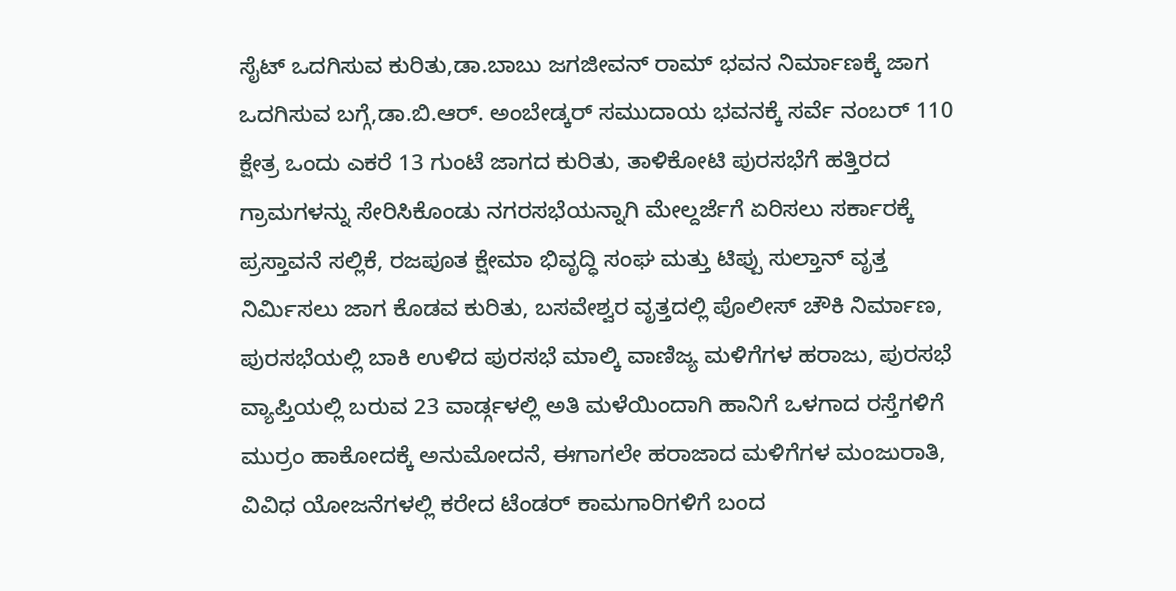ಸೈಟ್ ಒದಗಿಸುವ ಕುರಿತು,ಡಾ.ಬಾಬು ಜಗಜೀವನ್ ರಾಮ್ ಭವನ ನಿರ್ಮಾಣಕ್ಕೆ ಜಾಗ ಒದಗಿಸುವ ಬಗ್ಗೆ,ಡಾ.ಬಿ.ಆರ್‌. ಅಂಬೇಡ್ಕರ್ ಸಮುದಾಯ ಭವನಕ್ಕೆ ಸರ್ವೆ ನಂಬರ್ 110 ಕ್ಷೇತ್ರ ಒಂದು ಎಕರೆ 13 ಗುಂಟೆ ಜಾಗದ ಕುರಿತು, ತಾಳಿಕೋಟಿ ಪುರಸಭೆಗೆ ಹತ್ತಿರದ ಗ್ರಾಮಗಳನ್ನು ಸೇರಿಸಿಕೊಂಡು ನಗರಸಭೆಯನ್ನಾಗಿ ಮೇಲ್ದರ್ಜೆಗೆ ಏರಿಸಲು ಸರ್ಕಾರಕ್ಕೆ ಪ್ರಸ್ತಾವನೆ ಸಲ್ಲಿಕೆ, ರಜಪೂತ ಕ್ಷೇಮಾ ಭಿವೃದ್ಧಿ ಸಂಘ ಮತ್ತು ಟಿಪ್ಪು ಸುಲ್ತಾನ್ ವೃತ್ತ ನಿರ್ಮಿಸಲು ಜಾಗ ಕೊಡವ ಕುರಿತು, ಬಸವೇಶ್ವರ ವೃತ್ತದಲ್ಲಿ ಪೊಲೀಸ್ ಚೌಕಿ ನಿರ್ಮಾಣ, ಪುರಸಭೆಯಲ್ಲಿ ಬಾಕಿ ಉಳಿದ ಪುರಸಭೆ ಮಾಲ್ಕಿ ವಾಣಿಜ್ಯ ಮಳಿಗೆಗಳ ಹರಾಜು, ಪುರಸಭೆ ವ್ಯಾಪ್ತಿಯಲ್ಲಿ ಬರುವ 23 ವಾರ್ಡ್ಗಳಲ್ಲಿ ಅತಿ ಮಳೆಯಿಂದಾಗಿ ಹಾನಿಗೆ ಒಳಗಾದ ರಸ್ತೆಗಳಿಗೆ ಮುರ್ರಂ ಹಾಕೋದಕ್ಕೆ ಅನುಮೋದನೆ, ಈಗಾಗಲೇ ಹರಾಜಾದ ಮಳಿಗೆಗಳ ಮಂಜುರಾತಿ, ವಿವಿಧ ಯೋಜನೆಗಳಲ್ಲಿ ಕರೇದ ಟೆಂಡರ್ ಕಾಮಗಾರಿಗಳಿಗೆ ಬಂದ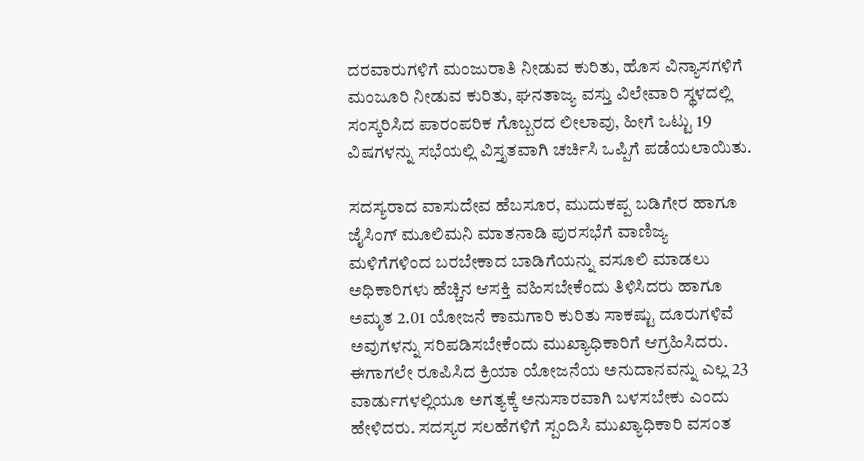ದರವಾರುಗಳಿಗೆ ಮಂಜುರಾತಿ ನೀಡುವ ಕುರಿತು, ಹೊಸ ವಿನ್ಯಾಸಗಳಿಗೆ ಮಂಜೂರಿ ನೀಡುವ ಕುರಿತು, ಘನತಾಜ್ಯ ವಸ್ತು ವಿಲೇವಾರಿ ಸ್ಥಳದಲ್ಲಿ ಸಂಸ್ಕರಿಸಿದ ಪಾರಂಪರಿಕ ಗೊಬ್ಬರದ ಲೀಲಾವು, ಹೀಗೆ ಒಟ್ಟು 19 ವಿಷಗಳನ್ನು ಸಭೆಯಲ್ಲಿ ವಿಸ್ತೃತವಾಗಿ ಚರ್ಚಿಸಿ ಒಪ್ಪಿಗೆ ಪಡೆಯಲಾಯಿತು.

ಸದಸ್ಯರಾದ ವಾಸುದೇವ ಹೆಬಸೂರ, ಮುದುಕಪ್ಪ ಬಡಿಗೇರ ಹಾಗೂ ಜೈಸಿಂಗ್ ಮೂಲಿಮನಿ ಮಾತನಾಡಿ ಪುರಸಭೆಗೆ ವಾಣಿಜ್ಯ ಮಳಿಗೆಗಳಿಂದ ಬರಬೇಕಾದ ಬಾಡಿಗೆಯನ್ನು ವಸೂಲಿ ಮಾಡಲು ಅಧಿಕಾರಿಗಳು ಹೆಚ್ಚಿನ ಆಸಕ್ತಿ ವಹಿಸಬೇಕೆಂದು ತಿಳಿಸಿದರು ಹಾಗೂ ಅಮೃತ 2.01 ಯೋಜನೆ ಕಾಮಗಾರಿ ಕುರಿತು ಸಾಕಷ್ಟು ದೂರುಗಳಿವೆ ಅವುಗಳನ್ನು ಸರಿಪಡಿಸಬೇಕೆಂದು ಮುಖ್ಯಾಧಿಕಾರಿಗೆ ಆಗ್ರಹಿಸಿದರು. ಈಗಾಗಲೇ ರೂಪಿಸಿದ ಕ್ರಿಯಾ ಯೋಜನೆಯ ಅನುದಾನವನ್ನು ಎಲ್ಲ 23 ವಾರ್ಡುಗಳಲ್ಲಿಯೂ ಅಗತ್ಯಕ್ಕೆ ಅನುಸಾರವಾಗಿ ಬಳಸಬೇಕು ಎಂದು ಹೇಳಿದರು. ಸದಸ್ಯರ ಸಲಹೆಗಳಿಗೆ ಸ್ಪಂದಿಸಿ ಮುಖ್ಯಾಧಿಕಾರಿ ವಸಂತ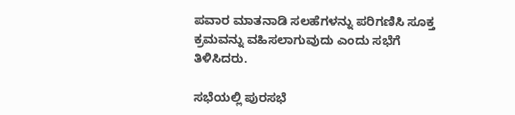ಪವಾರ ಮಾತನಾಡಿ ಸಲಹೆಗಳನ್ನು ಪರಿಗಣಿಸಿ ಸೂಕ್ತ ಕ್ರಮವನ್ನು ವಹಿಸಲಾಗುವುದು ಎಂದು ಸಭೆಗೆ ತಿಳಿಸಿದರು.

ಸಭೆಯಲ್ಲಿ ಪುರಸಭೆ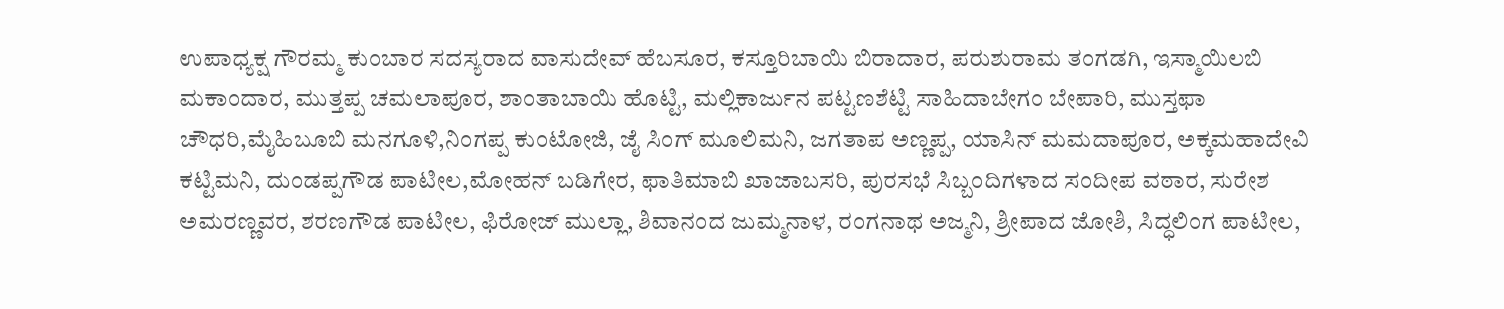ಉಪಾಧ್ಯಕ್ಷ ಗೌರಮ್ಮ ಕುಂಬಾರ ಸದಸ್ಯರಾದ ವಾಸುದೇವ್ ಹೆಬಸೂರ, ಕಸ್ತೂರಿಬಾಯಿ ಬಿರಾದಾರ, ಪರುಶುರಾಮ ತಂಗಡಗಿ, ಇಸ್ಮಾಯಿಲಬಿ ಮಕಾಂದಾರ, ಮುತ್ತಪ್ಪ ಚಮಲಾಪೂರ, ಶಾಂತಾಬಾಯಿ ಹೊಟ್ಟಿ, ಮಲ್ಲಿಕಾರ್ಜುನ ಪಟ್ಟಣಶೆಟ್ಟಿ ಸಾಹಿದಾಬೇಗಂ ಬೇಪಾರಿ, ಮುಸ್ತಫಾ ಚೌಧರಿ,ಮೈಹಿಬೂಬಿ ಮನಗೂಳಿ,ನಿಂಗಪ್ಪ ಕುಂಟೋಜಿ, ಜೈ ಸಿಂಗ್ ಮೂಲಿಮನಿ, ಜಗತಾಪ ಅಣ್ಣಪ್ಪ, ಯಾಸಿನ್ ಮಮದಾಪೂರ, ಅಕ್ಕಮಹಾದೇವಿ ಕಟ್ಟಿಮನಿ, ದುಂಡಪ್ಪಗೌಡ ಪಾಟೀಲ,ಮೋಹನ್ ಬಡಿಗೇರ, ಫಾತಿಮಾಬಿ ಖಾಜಾಬಸರಿ, ಪುರಸಭೆ ಸಿಬ್ಬಂದಿಗಳಾದ ಸಂದೀಪ ವಠಾರ, ಸುರೇಶ ಅಮರಣ್ಣವರ, ಶರಣಗೌಡ ಪಾಟೀಲ, ಫಿರೋಜ್ ಮುಲ್ಲಾ, ಶಿವಾನಂದ ಜುಮ್ಮನಾಳ, ರಂಗನಾಥ ಅಜ್ಮನಿ, ಶ್ರೀಪಾದ ಜೋಶಿ, ಸಿದ್ಧಲಿಂಗ ಪಾಟೀಲ,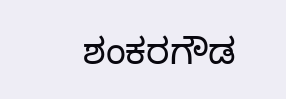ಶಂಕರಗೌಡ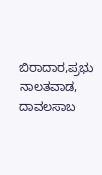ಬಿರಾದಾರ,ಪ್ರಭು ನಾಲತವಾಡ, ದಾವಲಸಾಬ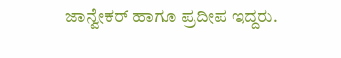ಜಾನ್ವೇಕರ್ ಹಾಗೂ ಪ್ರದೀಪ ಇದ್ದರು.